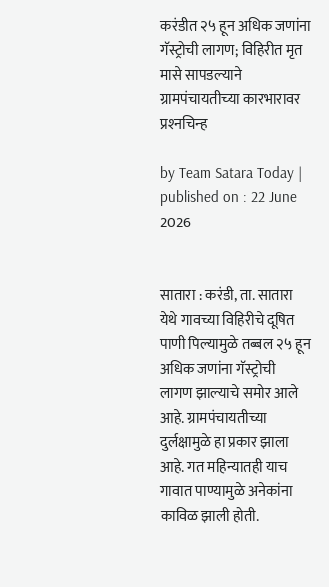करंडीत २५ हून अधिक जणांना गॅस्ट्रोची लागण; विहिरीत मृत मासे सापडल्‍याने ग्रामपंचायतीच्‍या कारभारावर प्रश्‍नचिन्‍ह

by Team Satara Today | published on : 22 June 2026


सातारा : करंडी, ता. सातारा येथे गावच्‍या विहिरीचे दूषित पाणी पिल्‍यामुळे तब्‍बल २५ हून अधिक जणांना गॅस्‍ट्रोची लागण झाल्‍याचे समोर आले आहे. ग्रामपंचायतीच्‍या दुर्लक्षामुळे हा प्रकार झाला आहे. गत महिन्‍यातही याच गावात पाण्‍यामुळे अनेकांना काविळ झाली होती.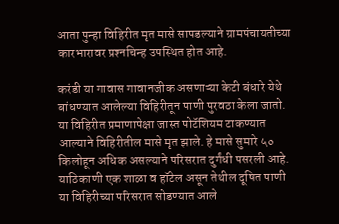आता पुन्‍हा विहिरीत मृत मासे सापडल्‍याने ग्रामपंचायतीच्‍या कारभारावर प्रश्‍नचिन्‍ह उपस्‍थित होत आहे.

करंडी या गावास गावानजीक असणाऱ्या केटी बंधारे येथे बांधण्यात आलेल्या विहिरीतून पाणी पुरवठा केला जातो. या विहिरीत प्रमाणापेक्षा जास्‍त पोटॅशियम टाकण्‍यात आल्‍याने विहिरीतील मासे मृत झाले. हे मासे सुमारे ५० किलोहून अधिक असल्याने परिसरात दुर्गंधी पसरली आहे. याठिकाणी एक शाळा व हॉटेल असून तेथील दूषित पाणी या विहिरीच्या परिसरात सोडण्यात आले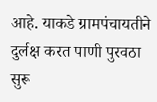आहे. याकडे ग्रामपंचायतीने दुर्लक्ष करत पाणी पुरवठा सुरू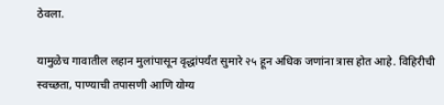ठेवला.

यामुळेच गावातील लहान मुलांपासून वृद्धांपर्यंत सुमारे २५ हून अधिक जणांना त्रास होत आहे. विहिरीची स्वच्छता, पाण्याची तपासणी आणि योग्य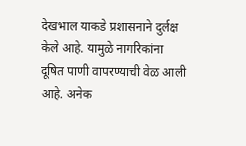देखभाल याकडे प्रशासनाने दुर्लक्ष केले आहे. यामुळे नागरिकांना दूषित पाणी वापरण्याची वेळ आली आहे. अनेक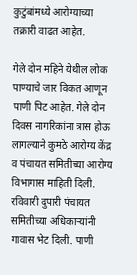कुटुंबांमध्ये आरोग्याच्या तक्रारी वाढत आहेत.

गेले दोन महिने येथील लोक पाण्याचे जार विकत आणून पाणी पिट आहेत. गेले दोन दिवस नागरिकांना त्रास होऊ लागल्याने कुमठे आरोग्य केंद्र व पंचायत समितीच्या आरोग्य विभागास माहिती दिली. रविवारी दुपारी पंचायत समितीच्या अधिकाऱ्यांनी गावास भेट दिली. पाणी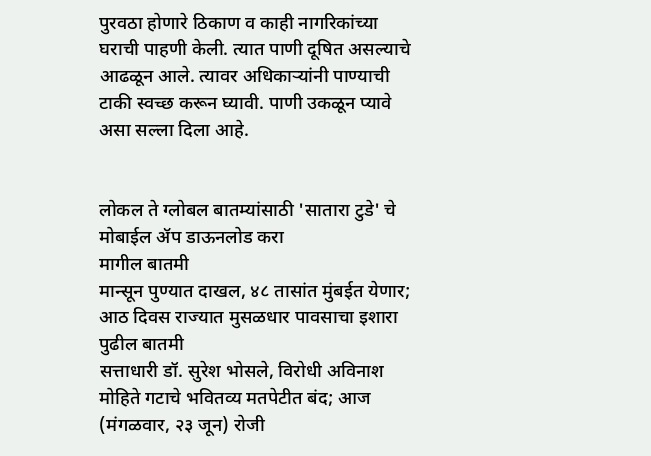पुरवठा होणारे ठिकाण व काही नागरिकांच्या घराची पाहणी केली. त्यात पाणी दूषित असल्याचे आढळून आले. त्यावर अधिकाऱ्यांनी पाण्याची टाकी स्वच्छ करून घ्यावी. पाणी उकळून प्यावे असा सल्ला दिला आहे.


लोकल ते ग्लोबल बातम्यांसाठी 'सातारा टुडे' चे मोबाईल ॲप डाऊनलोड करा
मागील बातमी
मान्सून पुण्यात दाखल, ४८ तासांत मुंबईत येणार; आठ दिवस राज्यात मुसळधार पावसाचा इशारा
पुढील बातमी
सत्ताधारी डॉ. सुरेश भोसले, विरोधी अविनाश मोहिते गटाचे भवितव्य मतपेटीत बंद; आज (मंगळवार, २३ जून) रोजी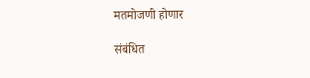मतमोजणी होणार

संबंधित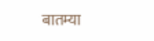बातम्या